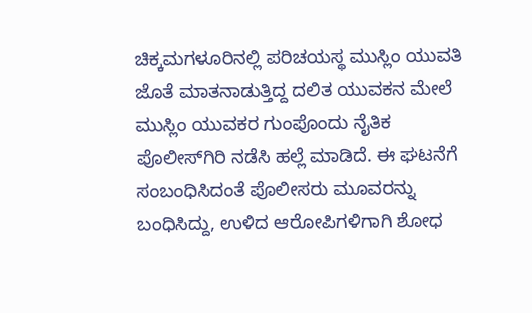ಚಿಕ್ಕಮಗಳೂರಿನಲ್ಲಿ ಪರಿಚಯಸ್ಥ ಮುಸ್ಲಿಂ ಯುವತಿ ಜೊತೆ ಮಾತನಾಡುತ್ತಿದ್ದ ದಲಿತ ಯುವಕನ ಮೇಲೆ ಮುಸ್ಲಿಂ ಯುವಕರ ಗುಂಪೊಂದು ನೈತಿಕ ಪೊಲೀಸ್‌ಗಿರಿ ನಡೆಸಿ ಹಲ್ಲೆ ಮಾಡಿದೆ. ಈ ಘಟನೆಗೆ ಸಂಬಂಧಿಸಿದಂತೆ ಪೊಲೀಸರು ಮೂವರನ್ನು ಬಂಧಿಸಿದ್ದು, ಉಳಿದ ಆರೋಪಿಗಳಿಗಾಗಿ ಶೋಧ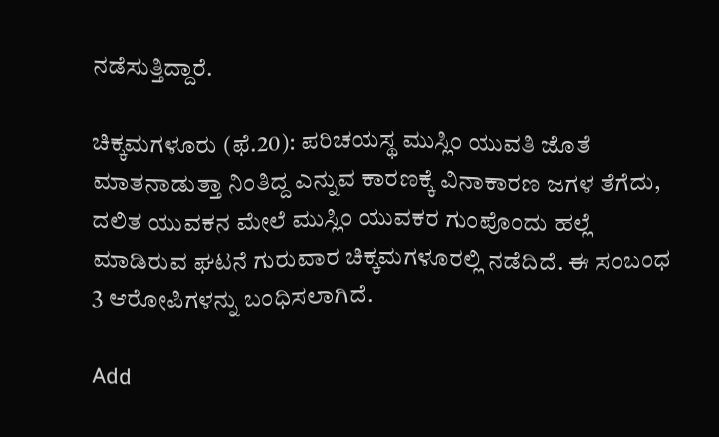ನಡೆಸುತ್ತಿದ್ದಾರೆ.

ಚಿಕ್ಕಮಗಳೂರು (ಫೆ.20): ಪರಿಚಯಸ್ಥ ಮುಸ್ಲಿಂ ಯುವತಿ ಜೊತೆ ಮಾತನಾಡುತ್ತಾ ನಿಂತಿದ್ದ ಎನ್ನುವ ಕಾರಣಕ್ಕೆ ವಿನಾಕಾರಣ ಜಗಳ ತೆಗೆದು, ದಲಿತ ಯುವಕನ ಮೇಲೆ ಮುಸ್ಲಿಂ ಯುವಕರ ಗುಂಪೊಂದು ಹಲ್ಲೆ ಮಾಡಿರುವ ಘಟನೆ ಗುರುವಾರ ಚಿಕ್ಕಮಗಳೂರಲ್ಲಿ ನಡೆದಿದೆ. ಈ ಸಂಬಂಧ 3 ಆರೋಪಿಗಳನ್ನು ಬಂಧಿಸಲಾಗಿದೆ.

Add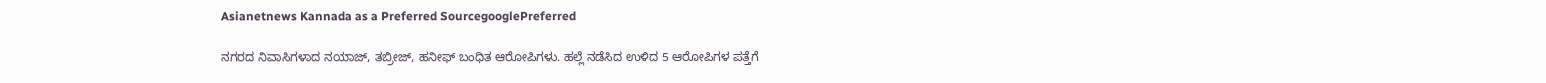Asianetnews Kannada as a Preferred SourcegooglePreferred

ನಗರದ ನಿವಾಸಿಗಳಾದ ನಯಾಜ್, ತಬ್ರೀಜ್, ಹನೀಫ್ ಬಂಧಿತ ಆರೋಪಿಗಳು. ಹಲ್ಲೆ ನಡೆಸಿದ ಉಳಿದ 5 ಆರೋಪಿಗಳ ಪತ್ತೆಗೆ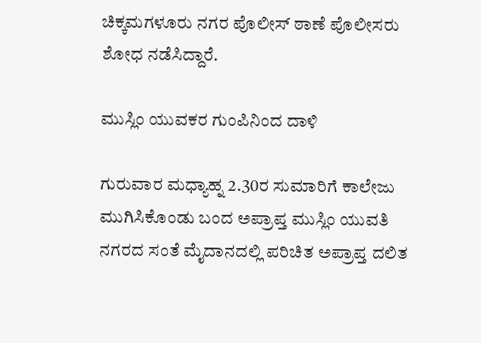ಚಿಕ್ಕಮಗಳೂರು ನಗರ ಪೊಲೀಸ್‌ ಠಾಣೆ ಪೊಲೀಸರು ಶೋಧ ನಡೆಸಿದ್ದಾರೆ.

ಮುಸ್ಲಿಂ ಯುವಕರ ಗುಂಪಿನಿಂದ ದಾಳಿ

ಗುರುವಾರ ಮಧ್ಯಾಹ್ನ 2.30ರ ಸುಮಾರಿಗೆ ಕಾಲೇಜು ಮುಗಿಸಿಕೊಂಡು ಬಂದ ಅಪ್ರಾಪ್ತ ಮುಸ್ಲಿಂ ಯುವತಿ ನಗರದ ಸಂತೆ ಮೈದಾನದಲ್ಲಿ ಪರಿಚಿತ ಅಪ್ರಾಪ್ತ ದಲಿತ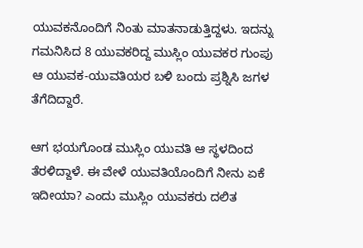ಯುವಕನೊಂದಿಗೆ ನಿಂತು ಮಾತನಾಡುತ್ತಿದ್ದಳು. ಇದನ್ನು ಗಮನಿಸಿದ 8 ಯುವಕರಿದ್ದ ಮುಸ್ಲಿಂ ಯುವಕರ ಗುಂಪು ಆ ಯುವಕ-ಯುವತಿಯರ ಬಳಿ ಬಂದು ಪ್ರಶ್ನಿಸಿ ಜಗಳ ತೆಗೆದಿದ್ದಾರೆ.

ಆಗ ಭಯಗೊಂಡ ಮುಸ್ಲಿಂ ಯುವತಿ ಆ ಸ್ಥಳದಿಂದ ತೆರಳಿದ್ದಾಳೆ. ಈ ವೇಳೆ ಯುವತಿಯೊಂದಿಗೆ ನೀನು ಏಕೆ ಇದೀಯಾ? ಎಂದು ಮುಸ್ಲಿಂ ಯುವಕರು ದಲಿತ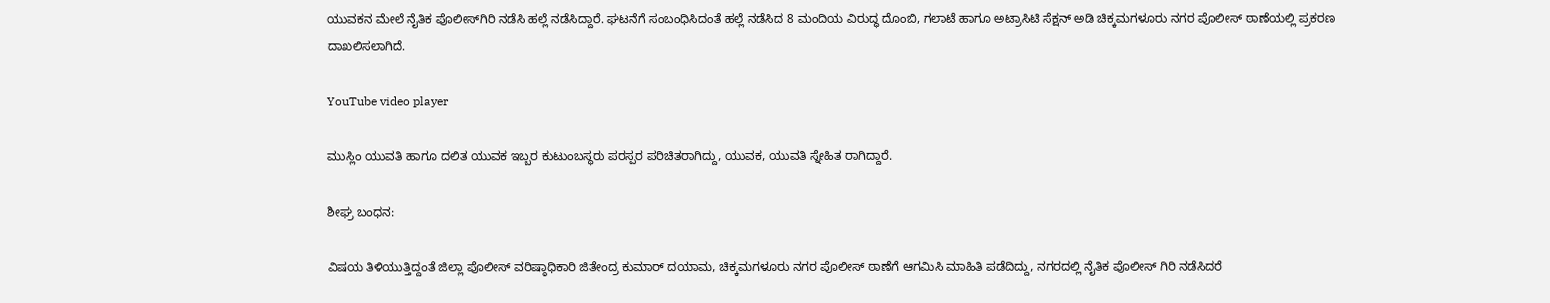ಯುವಕನ ಮೇಲೆ ನೈತಿಕ ಪೊಲೀಸ್‌ಗಿರಿ ನಡೆಸಿ ಹಲ್ಲೆ ನಡೆಸಿದ್ದಾರೆ. ಘಟನೆಗೆ ಸಂಬಂಧಿಸಿದಂತೆ ಹಲ್ಲೆ ನಡೆಸಿದ 8 ಮಂದಿಯ ವಿರುದ್ಧ ದೊಂಬಿ, ಗಲಾಟೆ ಹಾಗೂ ಅಟ್ರಾಸಿಟಿ ಸೆಕ್ಷನ್‌ ಅಡಿ ಚಿಕ್ಕಮಗಳೂರು ನಗರ ಪೊಲೀಸ್‌ ಠಾಣೆಯಲ್ಲಿ ಪ್ರಕರಣ ದಾಖಲಿಸಲಾಗಿದೆ.

YouTube video player

ಮುಸ್ಲಿಂ ಯುವತಿ ಹಾಗೂ ದಲಿತ ಯುವಕ ಇಬ್ಬರ ಕುಟುಂಬಸ್ಥರು ಪರಸ್ಪರ ಪರಿಚಿತರಾಗಿದ್ದು, ಯುವಕ, ಯುವತಿ ಸ್ನೇಹಿತ ರಾಗಿದ್ದಾರೆ.

ಶೀಘ್ರ ಬಂಧನ:

ವಿಷಯ ತಿಳಿಯುತ್ತಿದ್ದಂತೆ ಜಿಲ್ಲಾ ಪೊಲೀಸ್‌ ವರಿಷ್ಠಾಧಿಕಾರಿ ಜಿತೇಂದ್ರ ಕುಮಾರ್‌ ದಯಾಮ, ಚಿಕ್ಕಮಗಳೂರು ನಗರ ಪೊಲೀಸ್‌ ಠಾಣೆಗೆ ಆಗಮಿಸಿ ಮಾಹಿತಿ ಪಡೆದಿದ್ದು, ನಗರದಲ್ಲಿ ನೈತಿಕ ಪೊಲೀಸ್‌ ಗಿರಿ ನಡೆಸಿದರೆ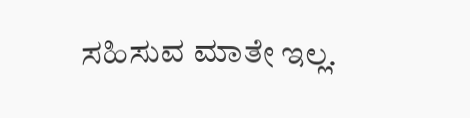ಸಹಿಸುವ ಮಾತೇ ಇಲ್ಲ.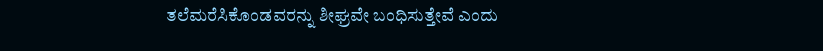ತಲೆಮರೆಸಿಕೊಂಡವರನ್ನು ಶೀಘ್ರವೇ ಬಂಧಿಸುತ್ತೇವೆ ಎಂದು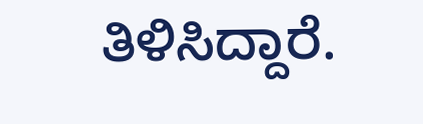ತಿಳಿಸಿದ್ದಾರೆ.